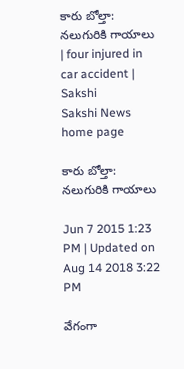కారు బోల్తా: నలుగురికి గాయాలు | four injured in car accident | Sakshi
Sakshi News home page

కారు బోల్తా: నలుగురికి గాయాలు

Jun 7 2015 1:23 PM | Updated on Aug 14 2018 3:22 PM

వేగంగా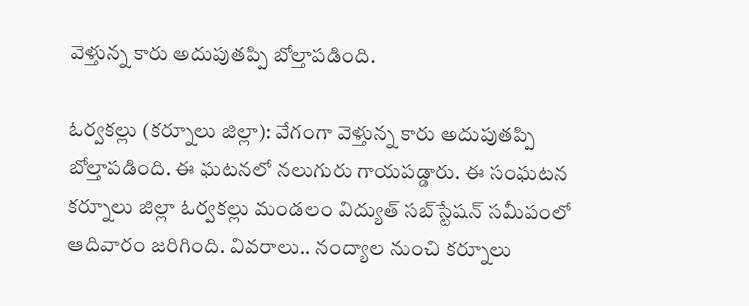వెళ్తున్న కారు అదుపుతప్పి బోల్తాపడింది.

ఓర్వకల్లు (కర్నూలు జిల్లా): వేగంగా వెళ్తున్న కారు అదుపుతప్పి బోల్తాపడింది. ఈ ఘటనలో నలుగురు గాయపడ్డారు. ఈ సంఘటన కర్నూలు జిల్లా ఓర్వకల్లు మండలం విద్యుత్ సబ్‌స్టేషన్ సమీపంలో ఆదివారం జరిగింది. వివరాలు.. నంద్యాల నుంచి కర్నూలు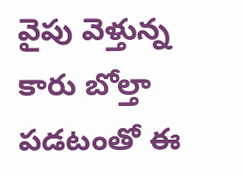వైపు వెళ్తున్న కారు బోల్తా పడటంతో ఈ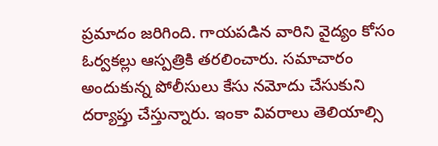ప్రమాదం జరిగింది. గాయపడిన వారిని వైద్యం కోసం ఓర్వకల్లు ఆస్పత్రికి తరలించారు. సమాచారం అందుకున్న పోలీసులు కేసు నమోదు చేసుకుని దర్యాప్తు చేస్తున్నారు. ఇంకా వివరాలు తెలియాల్సి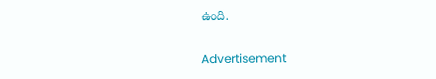ఉంది.

Advertisement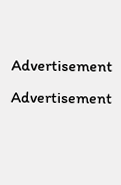Advertisement
Advertisement